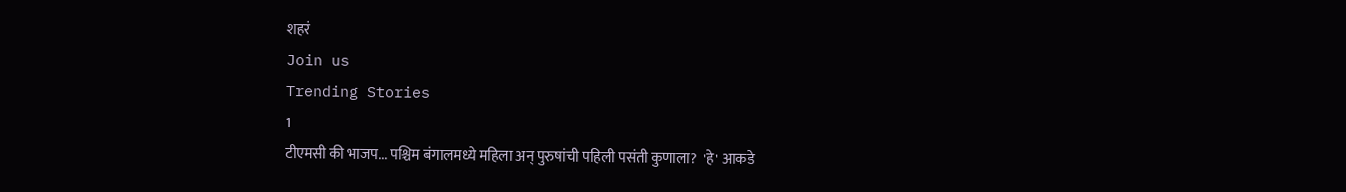शहरं
Join us
Trending Stories
1
टीएमसी की भाजप... पश्चिम बंगालमध्ये महिला अन् पुरुषांची पहिली पसंती कुणाला?  'हे' आकडे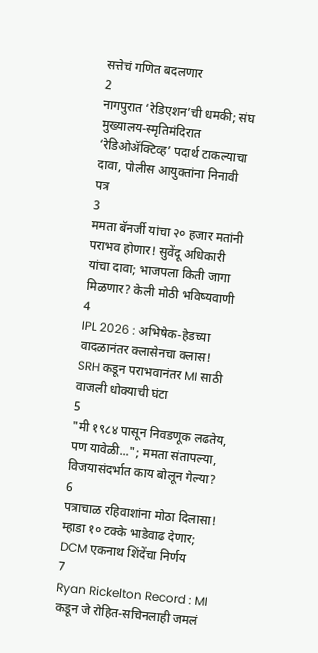सत्तेचं गणित बदलणार
2
नागपुरात ‘रेडिएशन’ची धमकी; संघ मुख्यालय-स्मृतिमंदिरात ‘रेडिओॲक्टिव्ह’ पदार्थ टाकल्याचा दावा, पोलीस आयुक्तांना निनावी पत्र
3
ममता बॅनर्जी यांचा २० हजार मतांनी पराभव होणार! सुवेंदू अधिकारी यांचा दावा; भाजपला किती जागा मिळणार? केली मोठी भविष्यवाणी
4
IPL 2026 : अभिषेक-हेडच्या वादळानंतर क्लासेनचा क्लास! SRH कडून पराभवानंतर MI साठी वाजली धोक्याची घंटा
5
"मी १९८४ पासून निवडणूक लढतेय, पण यावेळी..."; ममता संतापल्या, विजयासंदर्भात काय बोलून गेल्या?
6
पत्राचाळ रहिवाशांना मोठा दिलासा! म्हाडा १० टक्के भाडेवाढ देणार; DCM एकनाथ शिंदेंचा निर्णय
7
Ryan Rickelton Record : MI कडून जे रोहित-सचिनलाही जमलं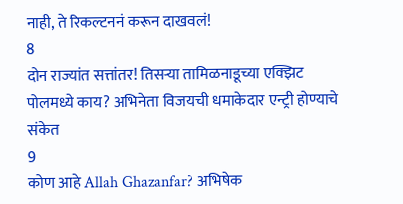नाही, ते रिकल्टननं करून दाखवलं!
8
दोन राज्यांत सत्तांतर! तिसऱ्या तामिळनाडूच्या एक्झिट पोलमध्ये काय? अभिनेता विजयची धमाकेदार एन्ट्री होण्याचे संकेत
9
कोण आहे Allah Ghazanfar? अभिषेक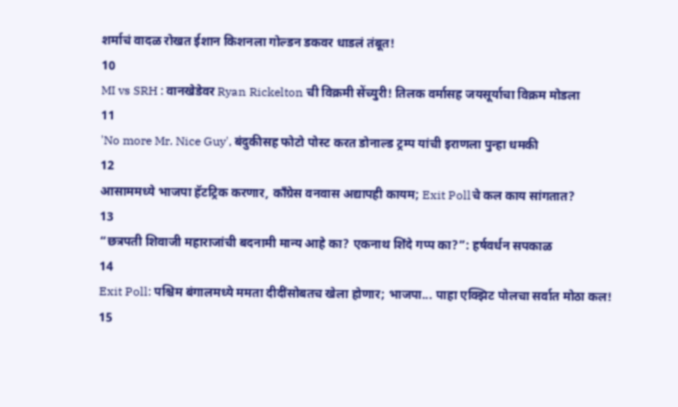शर्माचं वादळ रोखत ईशान किशनला गोल्डन डकवर धाडलं तंबूत!
10
MI vs SRH : वानखेडेवर Ryan Rickelton ची विक्रमी सेंच्युरी! तिलक वर्मासह जयसूर्याचा विक्रम मोडला
11
'No more Mr. Nice Guy', बंदुकीसह फोटो पोस्ट करत डोनाल्ड ट्रम्प यांची इराणला पुन्हा धमकी
12
आसाममध्ये भाजपा हॅटट्रिक करणार, काँग्रेस वनवास अद्यापही कायम; Exit Pollचे कल काय सांगतात?
13
“छत्रपती शिवाजी महाराजांची बदनामी मान्य आहे का? एकनाथ शिंदे गप्प का?”: हर्षवर्धन सपकाळ
14
Exit Poll: पश्चिम बंगालमध्ये ममता दीदींसोबतच खेला होणार; भाजपा... पाहा एक्झिट पोलचा सर्वात मोठा कल!
15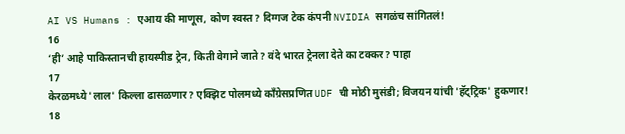AI VS Humans : एआय की माणूस, कोण स्वस्त? दिग्गज टेक कंपनी NVIDIA सगळंच सांगितलं!
16
‘ही’ आहे पाकिस्तानची हायस्पीड ट्रेन, किती वेगाने जाते? वंदे भारत ट्रेनला देते का टक्कर? पाहा
17
केरळमध्ये 'लाल' किल्ला ढासळणार? एक्झिट पोलमध्ये काँग्रेसप्रणित UDF ची मोठी मुसंडी; विजयन यांची 'हॅट्ट्रिक' हुकणार!
18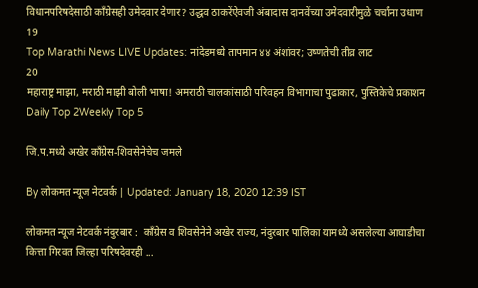विधानपरिषदेसाठी काँग्रेसही उमेदवार देणार? उद्धव ठाकरेंऐवजी अंबादास दानवेंच्या उमेदवारीमुळे चर्चांना उधाण
19
Top Marathi News LIVE Updates: नांदेडमध्ये तापमान ४४ अंशांवर; उष्णतेची तीव्र लाट
20
महाराष्ट्र माझा, मराठी माझी बोली भाषा! अमराठी चालकांसाठी परिवहन विभागाचा पुढाकार, पुस्तिकेचे प्रकाशन
Daily Top 2Weekly Top 5

जि.प.मध्ये अखेर काँग्रेस-शिवसेनेचेच जमले

By लोकमत न्यूज नेटवर्क | Updated: January 18, 2020 12:39 IST

लोकमत न्यूज नेटवर्क नंदुरबार :  काँग्रेस व शिवसेनेने अखेर राज्य, नंदुरबार पालिका यामध्ये असलेल्या आघाडीचा कित्ता गिरवत जिल्हा परिषदेवरही ...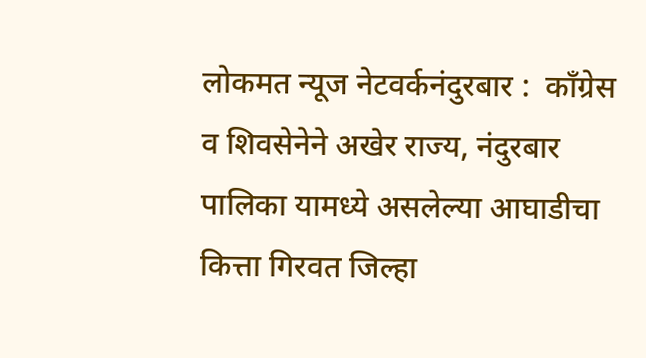लोकमत न्यूज नेटवर्कनंदुरबार :  काँग्रेस व शिवसेनेने अखेर राज्य, नंदुरबार पालिका यामध्ये असलेल्या आघाडीचा कित्ता गिरवत जिल्हा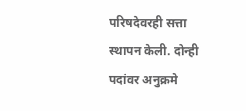परिषदेवरही सत्ता स्थापन केली. दोन्ही पदांवर अनुक्रमे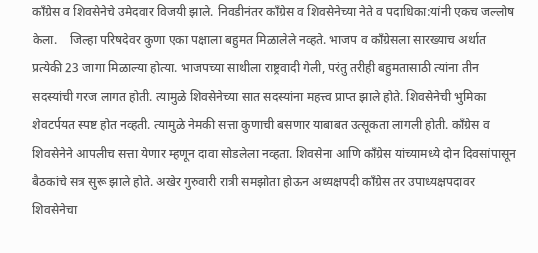काँग्रेस व शिवसेनेचे उमेदवार विजयी झाले. निवडीनंतर काँग्रेस व शिवसेनेच्या नेते व पदाधिका:यांनी एकच जल्लोष केला.    जिल्हा परिषदेवर कुणा एका पक्षाला बहुमत मिळालेले नव्हते. भाजप व काँग्रेसला सारख्याच अर्थात प्रत्येकी 23 जागा मिळाल्या होत्या. भाजपच्या साथीला राष्ट्रवादी गेली, परंतु तरीही बहुमतासाठी त्यांना तीन सदस्यांची गरज लागत होती. त्यामुळे शिवसेनेच्या सात सदस्यांना महत्त्व प्राप्त झाले होते. शिवसेनेची भुमिका शेवटर्पयत स्पष्ट होत नव्हती. त्यामुळे नेमकी सत्ता कुणाची बसणार याबाबत उत्सूकता लागली होती. काँग्रेस व शिवसेनेने आपलीच सत्ता येणार म्हणून दावा सोडलेला नव्हता. शिवसेना आणि काँग्रेस यांच्यामध्ये दोन दिवसांपासून बैठकांचे सत्र सुरू झाले होते. अखेर गुरुवारी रात्री समझोता होऊन अध्यक्षपदी काँग्रेस तर उपाध्यक्षपदावर शिवसेनेचा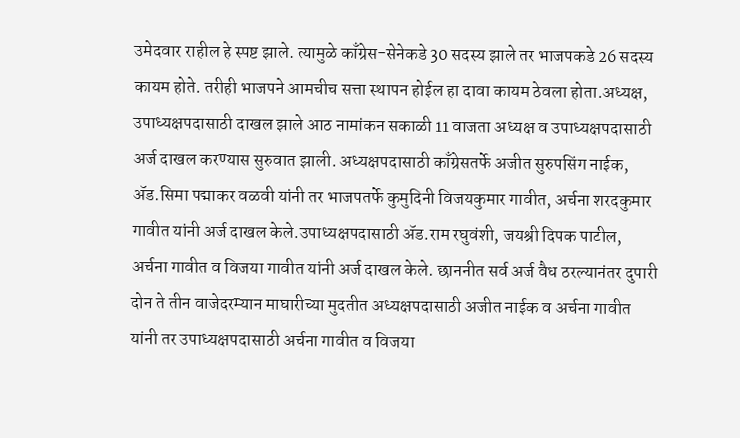उमेदवार राहील हे स्पष्ट झाले. त्यामुळे काँग्रेस-सेनेकडे 30 सदस्य झाले तर भाजपकडे 26 सदस्य कायम होते. तरीही भाजपने आमचीच सत्ता स्थापन होईल हा दावा कायम ठेवला होता.अध्यक्ष, उपाध्यक्षपदासाठी दाखल झाले आठ नामांकन सकाळी 11 वाजता अध्यक्ष व उपाध्यक्षपदासाठी अर्ज दाखल करण्यास सुरुवात झाली. अध्यक्षपदासाठी काँग्रेसतर्फे अजीत सुरुपसिंग नाईक, ॲड.सिमा पद्माकर वळवी यांनी तर भाजपतर्फे कुमुदिनी विजयकुमार गावीत, अर्चना शरदकुमार गावीत यांनी अर्ज दाखल केले.उपाध्यक्षपदासाठी ॲड.राम रघुवंशी, जयश्री दिपक पाटील, अर्चना गावीत व विजया गावीत यांनी अर्ज दाखल केले. छाननीत सर्व अर्ज वैध ठरल्यानंतर दुपारी दोन ते तीन वाजेदरम्यान माघारीच्या मुदतीत अध्यक्षपदासाठी अजीत नाईक व अर्चना गावीत यांनी तर उपाध्यक्षपदासाठी अर्चना गावीत व विजया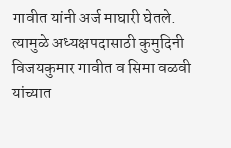गावीत यांनी अर्ज माघारी घेतले. त्यामुळे अध्यक्षपदासाठी कुमुदिनी विजयकुमार गावीत व सिमा वळवी यांच्यात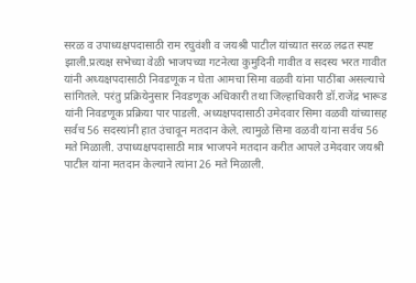सरळ व उपाध्यक्षपदासाठी राम रघुवंशी व जयश्री पाटील यांच्यात सरळ लढत स्पष्ट झाली.प्रत्यक्ष सभेच्या वेळी भाजपच्या गटनेत्या कुमुदिनी गावीत व सदस्य भरत गावीत यांनी अध्यक्षपदासाठी निवडणूक न घेता आमचा सिमा वळवी यांना पाठींबा असल्याचे सांगितले. परंतु प्रक्रियेनुसार निवडणूक अधिकारी तथा जिल्हाधिकारी डॉ.राजेंद्र भारूड यांनी निवडणूक प्रक्रिया पार पाडली. अध्यक्षपदासाठी उमेदवार सिमा वळवी यांच्यासह सर्वच 56 सदस्यांनी हात उंचावून मतदान केले. त्यामुळे सिमा वळवी यांना सर्वच 56 मते मिळाली. उपाध्यक्षपदासाठी मात्र भाजपने मतदान करीत आपले उमेदवार जयश्री पाटील यांना मतदान केल्याने त्यांना 26 मते मिळाली.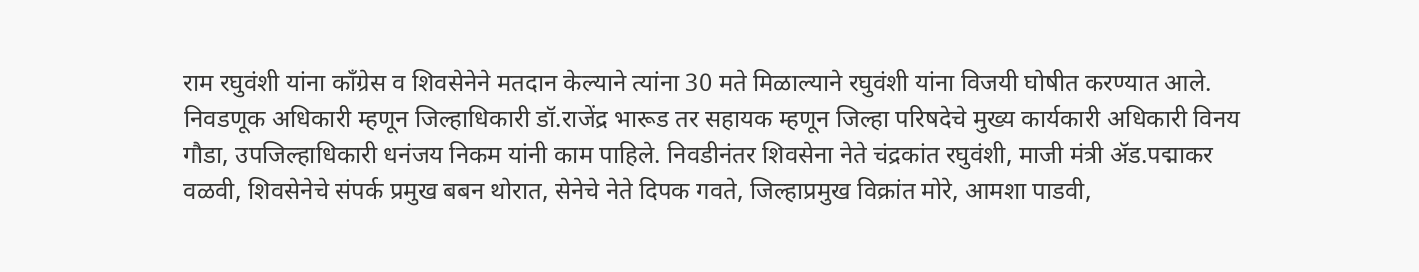राम रघुवंशी यांना काँग्रेस व शिवसेनेने मतदान केल्याने त्यांना 30 मते मिळाल्याने रघुवंशी यांना विजयी घोषीत करण्यात आले. निवडणूक अधिकारी म्हणून जिल्हाधिकारी डॉ.राजेंद्र भारूड तर सहायक म्हणून जिल्हा परिषदेचे मुख्य कार्यकारी अधिकारी विनय गौडा, उपजिल्हाधिकारी धनंजय निकम यांनी काम पाहिले. निवडीनंतर शिवसेना नेते चंद्रकांत रघुवंशी, माजी मंत्री ॲड.पद्माकर वळवी, शिवसेनेचे संपर्क प्रमुख बबन थोरात, सेनेचे नेते दिपक गवते, जिल्हाप्रमुख विक्रांत मोरे, आमशा पाडवी,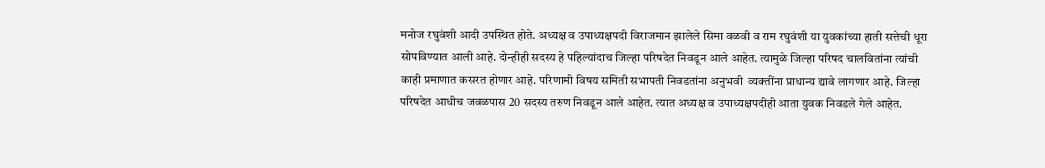मनोज रघुवंशी आदी उपस्थित होते. अध्यक्ष व उपाध्यक्षपदी विराजमान झालेले सिमा वळवी व राम रघुवंशी या युवकांच्या हाती सत्तेची धूरा सोपविण्यात आली आहे. दोन्हीही सदस्य हे पहिल्यांदाच जिल्हा परिषदेत निवडून आले आहेत. त्यामुळे जिल्हा परिषद चालवितांना त्यांची काही प्रमाणात कसरत होणार आहे. परिणामी विषय समिती सभापती निवडतांना अनुभवी  व्यक्तींना प्राधान्य द्यावे लागणार आहे. जिल्हा परिषदेत आधीच जवळपास 20 सदस्य तरुण निवडून आले आहेत. त्यात अध्यक्ष व उपाध्यक्षपदीही आता युवक निवडले गेले आहेत.